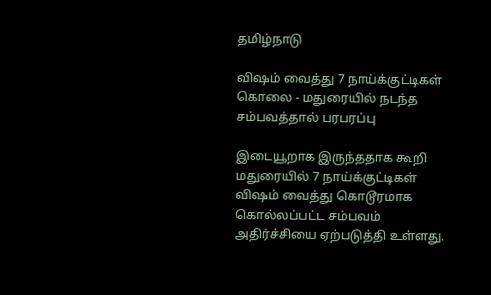தமிழ்நாடு

விஷம் வைத்து 7 நாய்க்குட்டிகள் கொலை - மதுரையில் நடந்த சம்பவத்தால் பரபரப்பு

இடையூறாக இருந்ததாக கூறி மதுரையில் 7 நாய்க்குட்டிகள் விஷம் வைத்து கொடூரமாக கொல்லப்பட்ட சம்பவம் அதிர்ச்சியை ஏற்படுத்தி உள்ளது.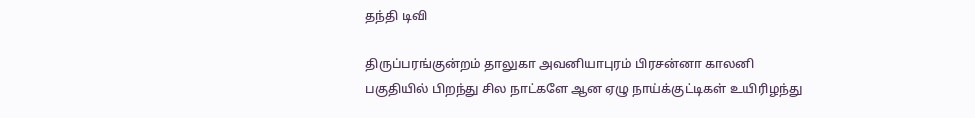தந்தி டிவி

திருப்பரங்குன்றம் தாலுகா அவனியாபுரம் பிரசன்னா காலனி பகுதியில் பிறந்து சில நாட்களே ஆன ஏழு நாய்க்குட்டிகள் உயிரிழந்து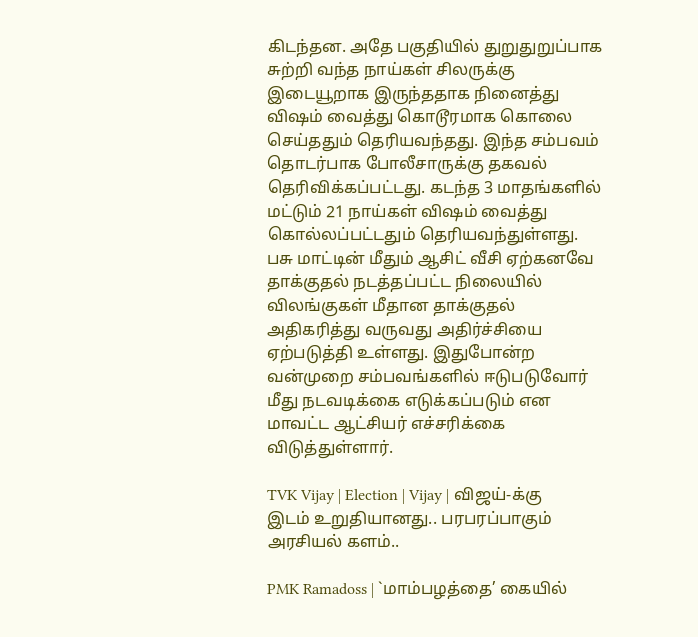கிடந்தன. அதே பகுதியில் துறுதுறுப்பாக சுற்றி வந்த நாய்கள் சிலருக்கு இடையூறாக இருந்ததாக நினைத்து விஷம் வைத்து கொடூரமாக கொலை செய்ததும் தெரியவந்தது. இந்த சம்பவம் தொடர்பாக போலீசாருக்கு தகவல் தெரிவிக்கப்பட்டது. கடந்த 3 மாதங்களில் மட்டும் 21 நாய்கள் விஷம் வைத்து கொல்லப்பட்டதும் தெரியவந்துள்ளது. பசு மாட்டின் மீதும் ஆசிட் வீசி ஏற்கனவே தாக்குதல் நடத்தப்பட்ட நிலையில் விலங்குகள் மீதான தாக்குதல் அதிகரித்து வருவது அதிர்ச்சியை ஏற்படுத்தி உள்ளது. இதுபோன்ற வன்முறை சம்பவங்களில் ஈடுபடுவோர் மீது நடவடிக்கை எடுக்கப்படும் என மாவட்ட ஆட்சியர் எச்சரிக்கை விடுத்துள்ளார்.

TVK Vijay | Election | Vijay | விஜய்-க்கு இடம் உறுதியானது.. பரபரப்பாகும் அரசியல் களம்..

PMK Ramadoss | `மாம்பழத்தை’ கையில்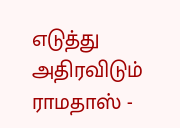எடுத்து அதிரவிடும் ராமதாஸ் -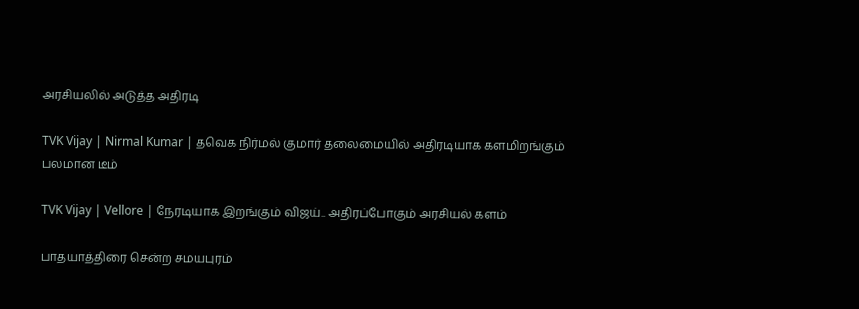அரசியலில் அடுத்த அதிரடி

TVK Vijay | Nirmal Kumar | தவெக நிர்மல் குமார் தலைமையில் அதிரடியாக களமிறங்கும் பலமான டீம்

TVK Vijay | Vellore | நேரடியாக இறங்கும் விஜய்.. அதிரப்போகும் அரசியல் களம்

பாதயாத்திரை சென்ற சமயபுரம்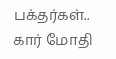பக்தர்கள்.. கார் மோதி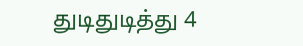துடிதுடித்து 4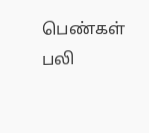பெண்கள் பலி